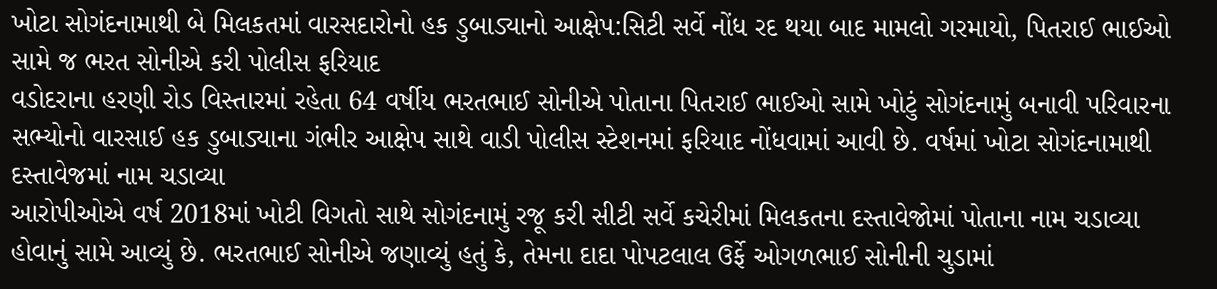ખોટા સોગંદનામાથી બે મિલકતમાં વારસદારોનો હક ડુબાડ્યાનો આક્ષેપ:સિટી સર્વે નોંધ રદ થયા બાદ મામલો ગરમાયો, પિતરાઈ ભાઈઓ સામે જ ભરત સોનીએ કરી પોલીસ ફરિયાદ
વડોદરાના હરણી રોડ વિસ્તારમાં રહેતા 64 વર્ષીય ભરતભાઈ સોનીએ પોતાના પિતરાઈ ભાઈઓ સામે ખોટું સોગંદનામું બનાવી પરિવારના સભ્યોનો વારસાઈ હક ડુબાડ્યાના ગંભીર આક્ષેપ સાથે વાડી પોલીસ સ્ટેશનમાં ફરિયાદ નોંધવામાં આવી છે. વર્ષમાં ખોટા સોગંદનામાથી દસ્તાવેજમાં નામ ચડાવ્યા
આરોપીઓએ વર્ષ 2018માં ખોટી વિગતો સાથે સોગંદનામું રજૂ કરી સીટી સર્વે કચેરીમાં મિલકતના દસ્તાવેજોમાં પોતાના નામ ચડાવ્યા હોવાનું સામે આવ્યું છે. ભરતભાઈ સોનીએ જણાવ્યું હતું કે, તેમના દાદા પોપટલાલ ઉર્ફે ઓગળભાઈ સોનીની ચુડામાં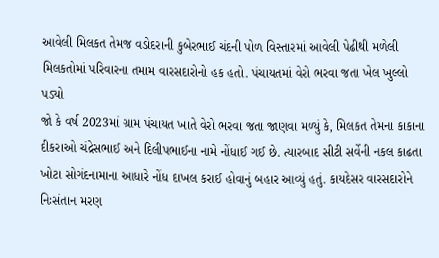આવેલી મિલકત તેમજ વડોદરાની કુબેરભાઈ ચંદની પોળ વિસ્તારમાં આવેલી પેઢીથી મળેલી મિલકતોમાં પરિવારના તમામ વારસદારોનો હક હતો. પંચાયતમાં વેરો ભરવા જતા ખેલ ખુલ્લો પડ્યો
જો કે વર્ષ 2023માં ગ્રામ પંચાયત ખાતે વેરો ભરવા જતા જાણવા મળ્યું કે, મિલકત તેમના કાકાના દીકરાઓ ચંદ્રેસભાઈ અને દિલીપભાઈના નામે નોંધાઈ ગઈ છે. ત્યારબાદ સીટી સર્વેની નકલ કાઢતા ખોટા સોગંદનામાના આધારે નોંધ દાખલ કરાઈ હોવાનું બહાર આવ્યું હતું. કાયદેસર વારસદારોને નિઃસંતાન મરણ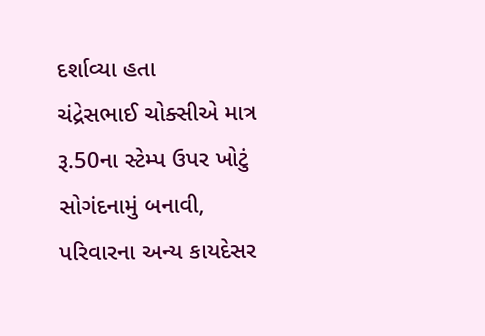દર્શાવ્યા હતા
ચંદ્રેસભાઈ ચોક્સીએ માત્ર રૂ.50ના સ્ટેમ્પ ઉપર ખોટું સોગંદનામું બનાવી, પરિવારના અન્ય કાયદેસર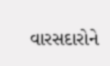વારસદારોને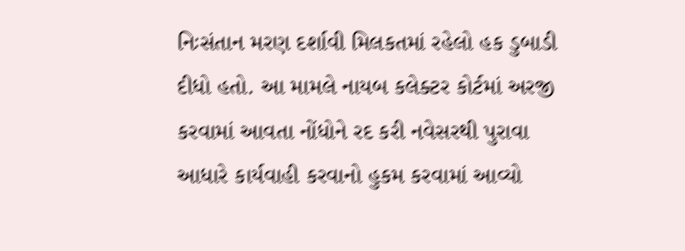નિઃસંતાન મરણ દર્શાવી મિલકતમાં રહેલો હક ડુબાડી દીધો હતો. આ મામલે નાયબ કલેક્ટર કોર્ટમાં અરજી કરવામાં આવતા નોંધોને રદ કરી નવેસરથી પુરાવા આધારે કાર્યવાહી કરવાનો હુકમ કરવામાં આવ્યો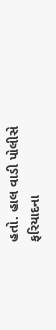હતો. હાલ વાડી પોલીસે ફરિયાદના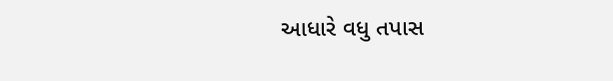આધારે વધુ તપાસ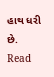હાથ ધરી છે.
Read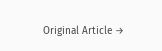Original Article →